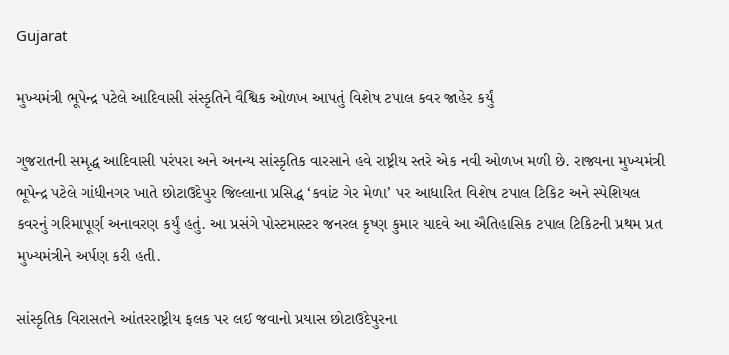Gujarat

મુખ્યમંત્રી ભૂપેન્દ્ર પટેલે આદિવાસી સંસ્કૃતિને વૈશ્વિક ઓળખ આપતું વિશેષ ટપાલ કવર જાહેર કર્યું

ગુજરાતની સમૃદ્ધ આદિવાસી પરંપરા અને અનન્ય સાંસ્કૃતિક વારસાને હવે રાષ્ટ્રીય સ્તરે એક નવી ઓળખ મળી છે. રાજ્યના મુખ્યમંત્રી ભૂપેન્દ્ર પટેલે ગાંધીનગર ખાતે છોટાઉદેપુર જિલ્લાના પ્રસિદ્ધ ‘કવાંટ ગેર મેળા’ પર આધારિત વિશેષ ટપાલ ટિકિટ અને સ્પેશિયલ કવરનું ગરિમાપૂર્ણ અનાવરણ કર્યું હતું. આ પ્રસંગે પોસ્ટમાસ્ટર જનરલ કૃષ્ણ કુમાર યાદવે આ ઐતિહાસિક ટપાલ ટિકિટની પ્રથમ પ્રત મુખ્યમંત્રીને અર્પણ કરી હતી.

સાંસ્કૃતિક વિરાસતને આંતરરાષ્ટ્રીય ફલક પર લઈ જવાનો પ્રયાસ છોટાઉદેપુરના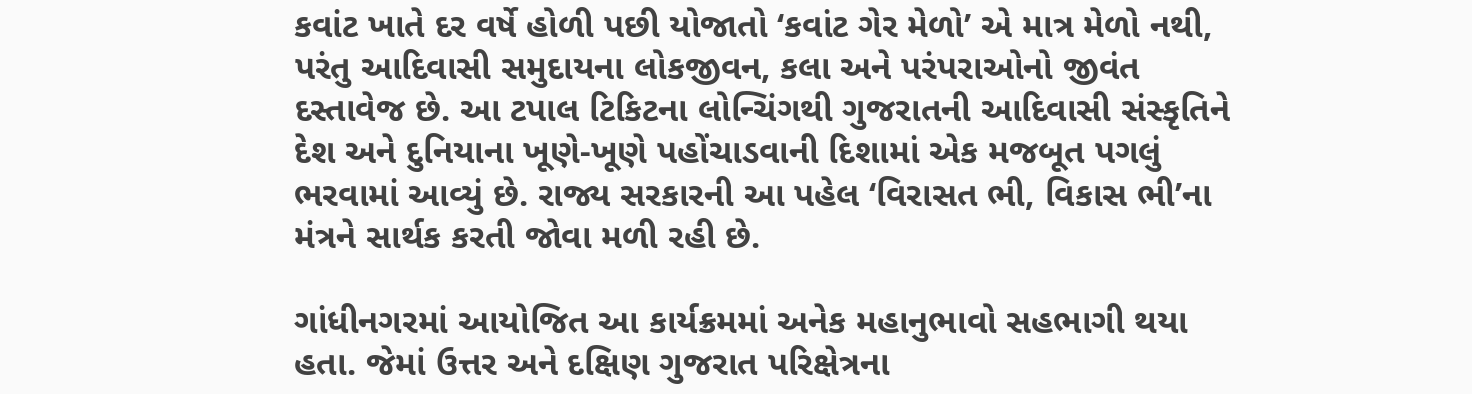કવાંટ ખાતે દર વર્ષે હોળી પછી યોજાતો ‘કવાંટ ગેર મેળો’ એ માત્ર મેળો નથી, પરંતુ આદિવાસી સમુદાયના લોકજીવન, કલા અને પરંપરાઓનો જીવંત દસ્તાવેજ છે. આ ટપાલ ટિકિટના લોન્ચિંગથી ગુજરાતની આદિવાસી સંસ્કૃતિને દેશ અને દુનિયાના ખૂણે-ખૂણે પહોંચાડવાની દિશામાં એક મજબૂત પગલું ભરવામાં આવ્યું છે. રાજ્ય સરકારની આ પહેલ ‘વિરાસત ભી, વિકાસ ભી’ના મંત્રને સાર્થક કરતી જોવા મળી રહી છે.

ગાંધીનગરમાં આયોજિત આ કાર્યક્રમમાં અનેક મહાનુભાવો સહભાગી થયા હતા. જેમાં ઉત્તર અને દક્ષિણ ગુજરાત પરિક્ષેત્રના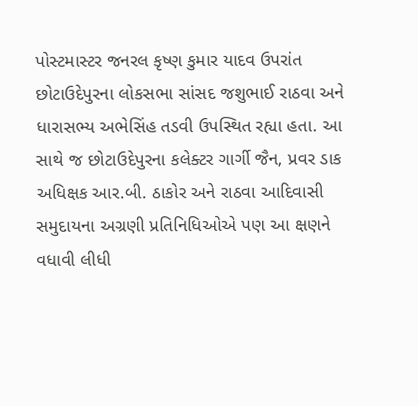પોસ્ટમાસ્ટર જનરલ કૃષ્ણ કુમાર યાદવ ઉપરાંત છોટાઉદેપુરના લોકસભા સાંસદ જશુભાઈ રાઠવા અને ધારાસભ્ય અભેસિંહ તડવી ઉપસ્થિત રહ્યા હતા. આ સાથે જ છોટાઉદેપુરના કલેક્ટર ગાર્ગી જૈન, પ્રવર ડાક અધિક્ષક આર.બી. ઠાકોર અને રાઠવા આદિવાસી સમુદાયના અગ્રણી પ્રતિનિધિઓએ પણ આ ક્ષણને વધાવી લીધી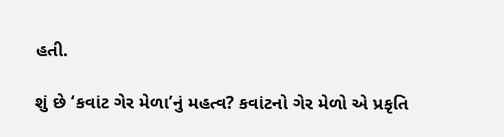હતી.

શું છે ‘કવાંટ ગેર મેળા’નું મહત્વ? કવાંટનો ગેર મેળો એ પ્રકૃતિ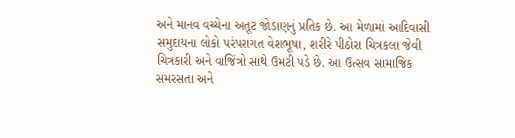અને માનવ વચ્ચેના અતૂટ જોડાણનું પ્રતિક છે. આ મેળામાં આદિવાસી સમુદાયના લોકો પરંપરાગત વેશભૂષા, શરીરે પીઠોરા ચિત્રકલા જેવી ચિત્રકારી અને વાજિંત્રો સાથે ઉમટી પડે છે. આ ઉત્સવ સામાજિક સમરસતા અને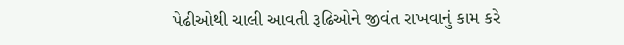પેઢીઓથી ચાલી આવતી રૂઢિઓને જીવંત રાખવાનું કામ કરે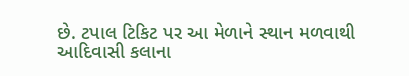છે. ટપાલ ટિકિટ પર આ મેળાને સ્થાન મળવાથી આદિવાસી કલાના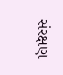સંરક્ષણ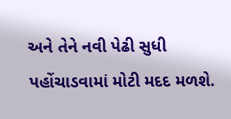અને તેને નવી પેઢી સુધી પહોંચાડવામાં મોટી મદદ મળશે.